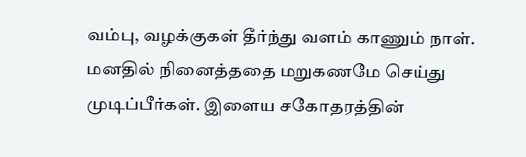வம்பு, வழக்குகள் தீர்ந்து வளம் காணும் நாள். மனதில் நினைத்ததை மறுகணமே செய்து முடிப்பீர்கள். இளைய சகோதரத்தின்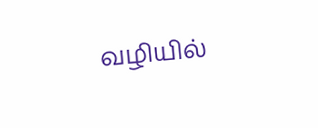வழியில்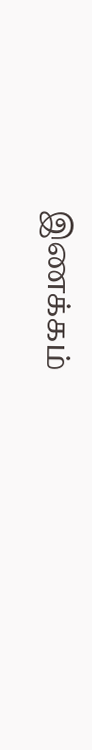இணக்கம்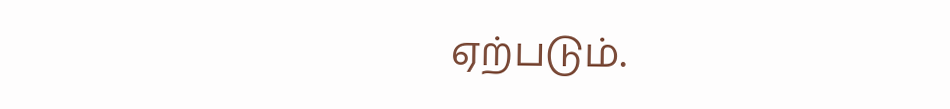ஏற்படும்.